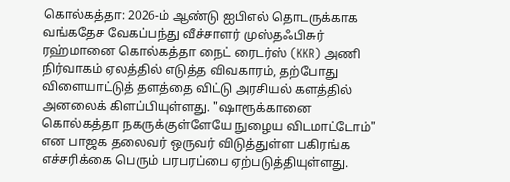கொல்கத்தா: 2026-ம் ஆண்டு ஐபிஎல் தொடருக்காக வங்கதேச வேகப்பந்து வீச்சாளர் முஸ்தஃபிசுர் ரஹ்மானை கொல்கத்தா நைட் ரைடர்ஸ் (KKR) அணி நிர்வாகம் ஏலத்தில் எடுத்த விவகாரம், தற்போது விளையாட்டுத் தளத்தை விட்டு அரசியல் களத்தில் அனலைக் கிளப்பியுள்ளது. "ஷாரூக்கானை கொல்கத்தா நகருக்குள்ளேயே நுழைய விடமாட்டோம்" என பாஜக தலைவர் ஒருவர் விடுத்துள்ள பகிரங்க எச்சரிக்கை பெரும் பரபரப்பை ஏற்படுத்தியுள்ளது.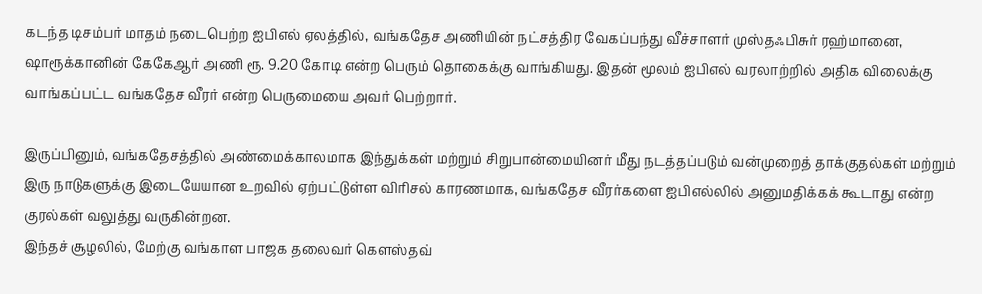கடந்த டிசம்பர் மாதம் நடைபெற்ற ஐபிஎல் ஏலத்தில், வங்கதேச அணியின் நட்சத்திர வேகப்பந்து வீச்சாளர் முஸ்தஃபிசுர் ரஹ்மானை, ஷாரூக்கானின் கேகேஆர் அணி ரூ. 9.20 கோடி என்ற பெரும் தொகைக்கு வாங்கியது. இதன் மூலம் ஐபிஎல் வரலாற்றில் அதிக விலைக்கு வாங்கப்பட்ட வங்கதேச வீரர் என்ற பெருமையை அவர் பெற்றார்.

இருப்பினும், வங்கதேசத்தில் அண்மைக்காலமாக இந்துக்கள் மற்றும் சிறுபான்மையினர் மீது நடத்தப்படும் வன்முறைத் தாக்குதல்கள் மற்றும் இரு நாடுகளுக்கு இடையேயான உறவில் ஏற்பட்டுள்ள விரிசல் காரணமாக, வங்கதேச வீரர்களை ஐபிஎல்லில் அனுமதிக்கக் கூடாது என்ற குரல்கள் வலுத்து வருகின்றன.
இந்தச் சூழலில், மேற்கு வங்காள பாஜக தலைவர் கௌஸ்தவ்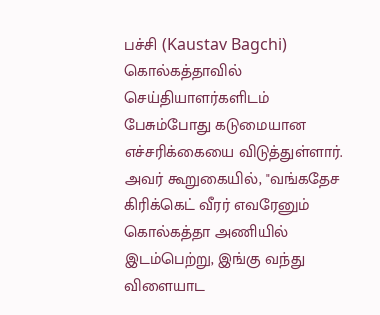பச்சி (Kaustav Bagchi) கொல்கத்தாவில் செய்தியாளர்களிடம் பேசும்போது கடுமையான எச்சரிக்கையை விடுத்துள்ளார். அவர் கூறுகையில், "வங்கதேச கிரிக்கெட் வீரர் எவரேனும் கொல்கத்தா அணியில் இடம்பெற்று, இங்கு வந்து விளையாட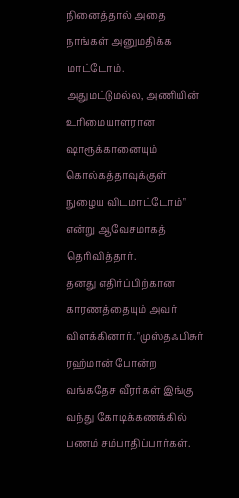நினைத்தால் அதை நாங்கள் அனுமதிக்க மாட்டோம். அதுமட்டுமல்ல, அணியின் உரிமையாளரான ஷாரூக்கானையும் கொல்கத்தாவுக்குள் நுழைய விடமாட்டோம்" என்று ஆவேசமாகத் தெரிவித்தார்.
தனது எதிர்ப்பிற்கான காரணத்தையும் அவர் விளக்கினார். "முஸ்தஃபிசுர் ரஹ்மான் போன்ற வங்கதேச வீரர்கள் இங்கு வந்து கோடிக்கணக்கில் பணம் சம்பாதிப்பார்கள்.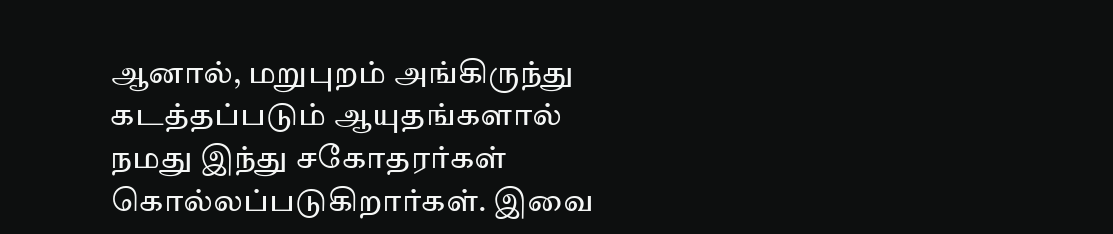ஆனால், மறுபுறம் அங்கிருந்து கடத்தப்படும் ஆயுதங்களால் நமது இந்து சகோதரர்கள் கொல்லப்படுகிறார்கள். இவை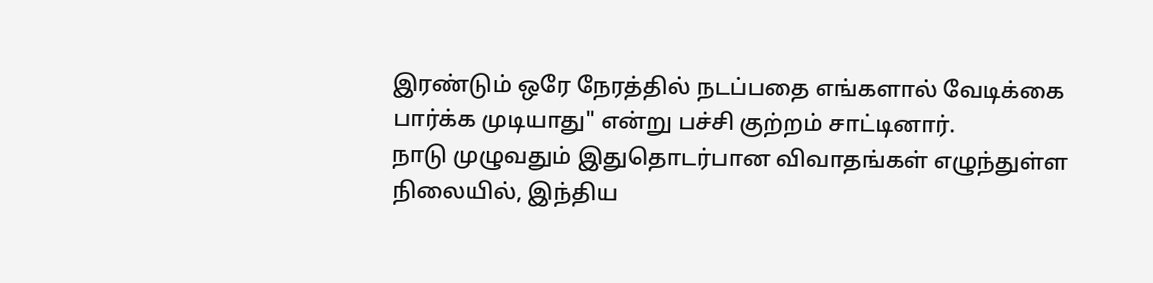இரண்டும் ஒரே நேரத்தில் நடப்பதை எங்களால் வேடிக்கை பார்க்க முடியாது" என்று பச்சி குற்றம் சாட்டினார்.
நாடு முழுவதும் இதுதொடர்பான விவாதங்கள் எழுந்துள்ள நிலையில், இந்திய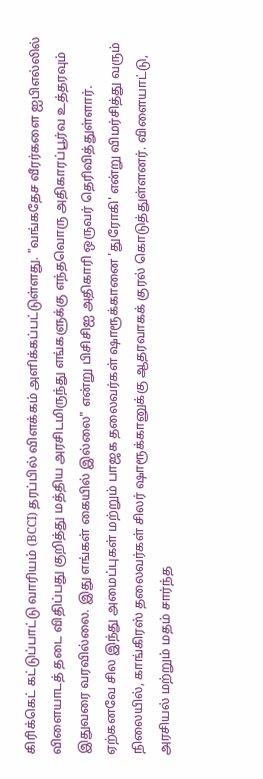கிரிக்கெட் கட்டுப்பாட்டு வாரியம் (BCCI) தரப்பில் விளக்கம் அளிக்கப்பட்டுள்ளது. "வங்கதேச வீரர்களை ஐபிஎல்லில் விளையாடத் தடை விதிப்பது குறித்து மத்திய அரசிடமிருந்து எங்களுக்கு எந்தவொரு அதிகாரப்பூர்வ உத்தரவும் இதுவரை வரவில்லை. இது எங்கள் கையில் இல்லை" என்று பிசிசிஐ அதிகாரி ஒருவர் தெரிவித்துள்ளார்.
ஏற்கனவே சில இந்து அமைப்புகள் மற்றும் பாஜக தலைவர்கள் ஷாரூக்கானை 'துரோகி' என்று விமர்சித்து வரும் நிலையில், காங்கிரஸ் தலைவர்கள் சிலர் ஷாரூக்கானுக்கு ஆதரவாகக் குரல் கொடுத்துள்ளனர். விளையாட்டு, அரசியல் மற்றும் மதம் சார்ந்த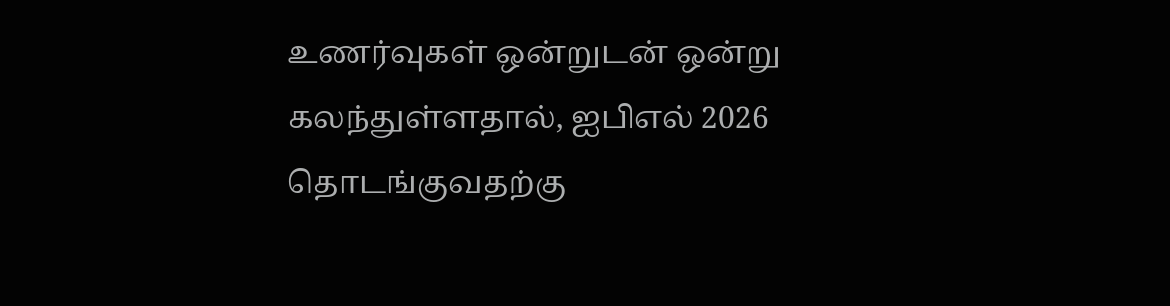உணர்வுகள் ஒன்றுடன் ஒன்று கலந்துள்ளதால், ஐபிஎல் 2026 தொடங்குவதற்கு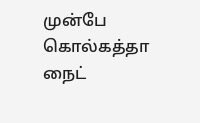முன்பே கொல்கத்தா நைட்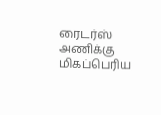ரைடர்ஸ் அணிக்கு மிகப்பெரிய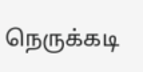நெருக்கடி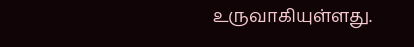உருவாகியுள்ளது.